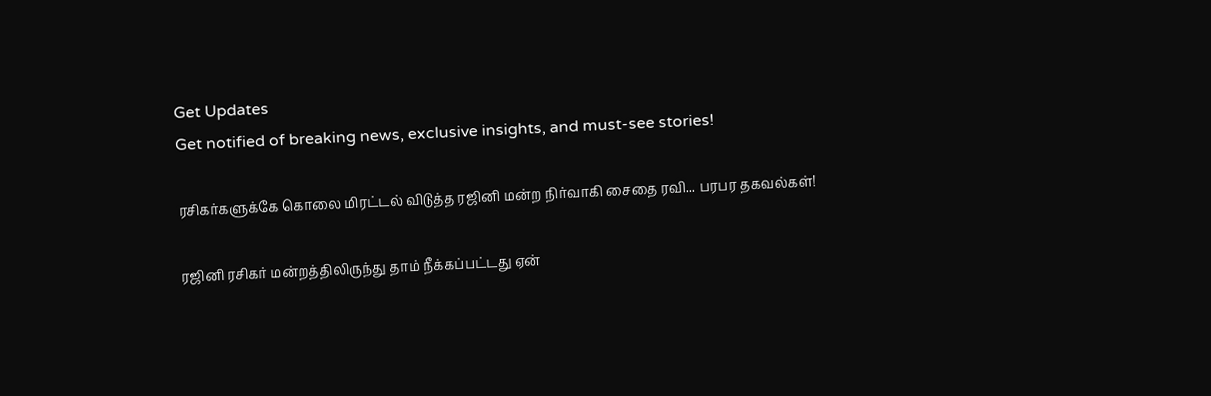Get Updates
Get notified of breaking news, exclusive insights, and must-see stories!

ரசிகர்களுக்கே கொலை மிரட்டல் விடுத்த ரஜினி மன்ற நிர்வாகி சைதை ரவி... பரபர தகவல்கள்!

ரஜினி ரசிகர் மன்றத்திலிருந்து தாம் நீக்கப்பட்டது ஏன்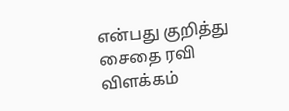என்பது குறித்து சைதை ரவி விளக்கம்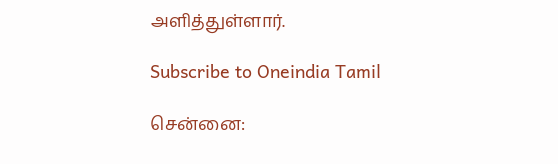அளித்துள்ளார்.

Subscribe to Oneindia Tamil

சென்னை: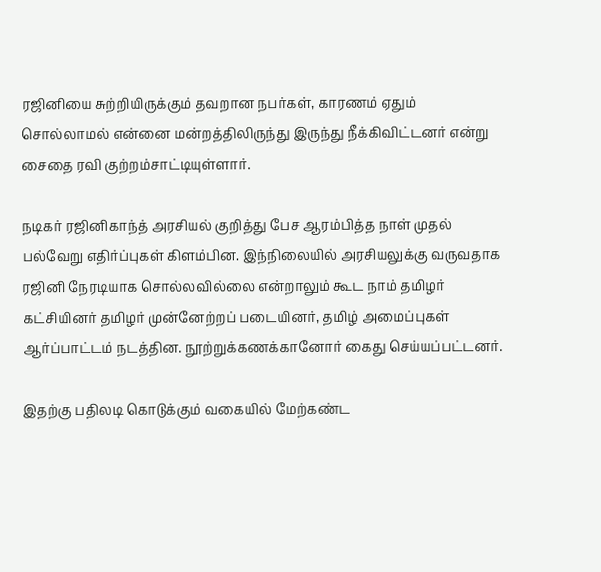ரஜினியை சுற்றியிருக்கும் தவறான நபர்கள், காரணம் ஏதும் சொல்லாமல் என்னை மன்றத்திலிருந்து இருந்து நீக்கிவிட்டனர் என்று சைதை ரவி குற்றம்சாட்டியுள்ளார்.

நடிகர் ரஜினிகாந்த் அரசியல் குறித்து பேச ஆரம்பித்த நாள் முதல் பல்வேறு எதிர்ப்புகள் கிளம்பின. இந்நிலையில் அரசியலுக்கு வருவதாக ரஜினி நேரடியாக சொல்லவில்லை என்றாலும் கூட நாம் தமிழர் கட்சியினர் தமிழர் முன்னேற்றப் படையினர், தமிழ் அமைப்புகள் ஆர்ப்பாட்டம் நடத்தின. நூற்றுக்கணக்கானோர் கைது செய்யப்பட்டனர்.

இதற்கு பதிலடி கொடுக்கும் வகையில் மேற்கண்ட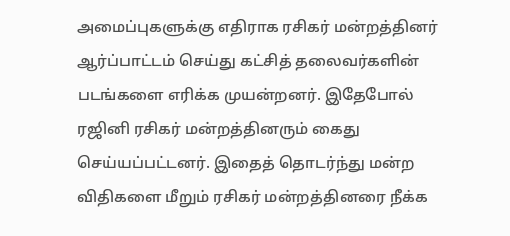அமைப்புகளுக்கு எதிராக ரசிகர் மன்றத்தினர் ஆர்ப்பாட்டம் செய்து கட்சித் தலைவர்களின் படங்களை எரிக்க முயன்றனர். இதேபோல் ரஜினி ரசிகர் மன்றத்தினரும் கைது செய்யப்பட்டனர். இதைத் தொடர்ந்து மன்ற விதிகளை மீறும் ரசிகர் மன்றத்தினரை நீக்க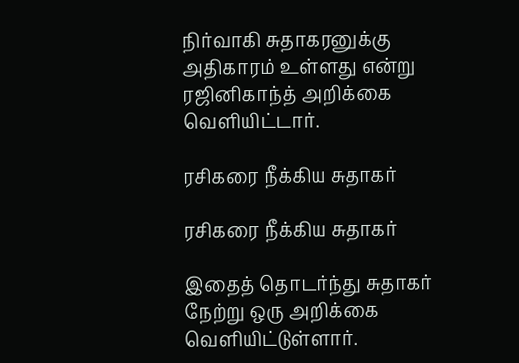நிர்வாகி சுதாகரனுக்கு அதிகாரம் உள்ளது என்று ரஜினிகாந்த் அறிக்கை வெளியிட்டார்.

ரசிகரை நீக்கிய சுதாகர்

ரசிகரை நீக்கிய சுதாகர்

இதைத் தொடர்ந்து சுதாகர் நேற்று ஒரு அறிக்கை வெளியிட்டுள்ளார்.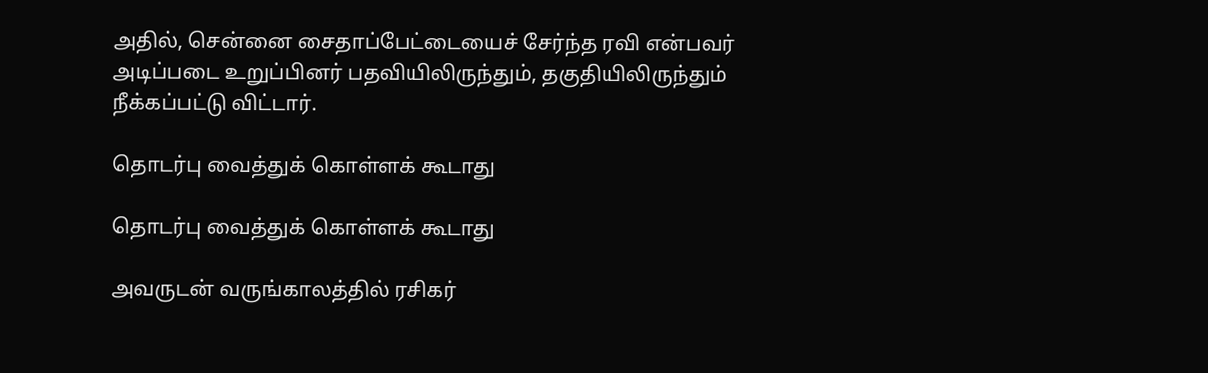அதில், சென்னை சைதாப்பேட்டையைச் சேர்ந்த ரவி என்பவர் அடிப்படை உறுப்பினர் பதவியிலிருந்தும், தகுதியிலிருந்தும் நீக்கப்பட்டு விட்டார்.

தொடர்பு வைத்துக் கொள்ளக் கூடாது

தொடர்பு வைத்துக் கொள்ளக் கூடாது

அவருடன் வருங்காலத்தில் ரசிகர்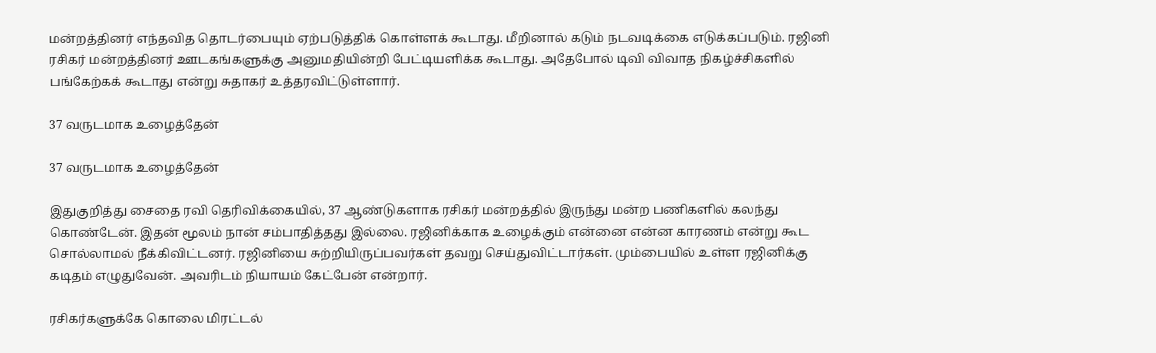மன்றத்தினர் எந்தவித தொடர்பையும் ஏற்படுத்திக் கொள்ளக் கூடாது. மீறினால் கடும் நடவடிக்கை எடுக்கப்படும். ரஜினி ரசிகர் மன்றத்தினர் ஊடகங்களுக்கு அனுமதியின்றி பேட்டியளிக்க கூடாது. அதேபோல் டிவி விவாத நிகழ்ச்சிகளில் பங்கேற்கக் கூடாது என்று சுதாகர் உத்தரவிட்டுள்ளார்.

37 வருடமாக உழைத்தேன்

37 வருடமாக உழைத்தேன்

இதுகுறித்து சைதை ரவி தெரிவிக்கையில், 37 ஆண்டுகளாக ரசிகர் மன்றத்தில் இருந்து மன்ற பணிகளில் கலந்து கொண்டேன். இதன் மூலம் நான் சம்பாதித்தது இல்லை. ரஜினிக்காக உழைக்கும் என்னை என்ன காரணம் என்று கூட சொல்லாமல் நீக்கிவிட்டனர். ரஜினியை சுற்றியிருப்பவர்கள் தவறு செய்துவிட்டார்கள். மும்பையில் உள்ள ரஜினிக்கு கடிதம் எழுதுவேன். அவரிடம் நியாயம் கேட்பேன் என்றார்.

ரசிகர்களுக்கே கொலை மிரட்டல்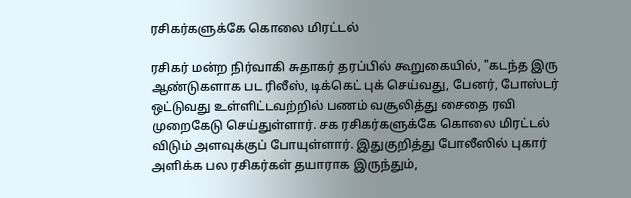ரசிகர்களுக்கே கொலை மிரட்டல்

ரசிகர் மன்ற நிர்வாகி சுதாகர் தரப்பில் கூறுகையில், "கடந்த இரு ஆண்டுகளாக பட ரிலீஸ், டிக்கெட் புக் செய்வது, பேனர், போஸ்டர் ஒட்டுவது உள்ளிட்டவற்றில் பணம் வசூலித்து சைதை ரவி முறைகேடு செய்துள்ளார். சக ரசிகர்களுக்கே கொலை மிரட்டல் விடும் அளவுக்குப் போயுள்ளார். இதுகுறித்து போலீஸில் புகார் அளிக்க பல ரசிகர்கள் தயாராக இருந்தும்,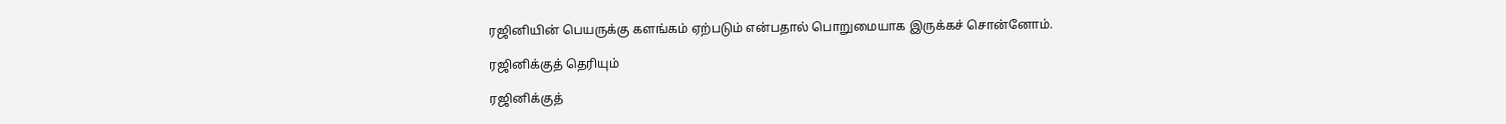ரஜினியின் பெயருக்கு களங்கம் ஏற்படும் என்பதால் பொறுமையாக இருக்கச் சொன்னோம்.

ரஜினிக்குத் தெரியும்

ரஜினிக்குத்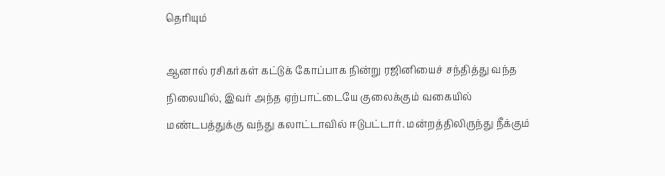தெரியும்

ஆனால் ரசிகர்கள் கட்டுக் கோப்பாக நின்று ரஜினியைச் சந்தித்து வந்த நிலையில், இவர் அந்த ஏற்பாட்டையே குலைக்கும் வகையில் மண்டபத்துக்கு வந்து கலாட்டாவில் ஈடுபட்டார். மன்றத்திலிருந்து நீக்கும்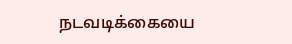நடவடிக்கையை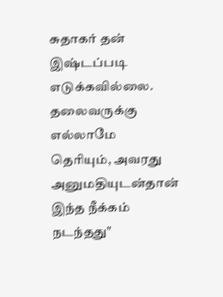சுதாகர் தன் இஷ்டப்படி எடுக்கவில்லை. தலைவருக்கு எல்லாமே தெரியும், அவரது அனுமதியுடன்தான் இந்த நீக்கம் நடந்தது"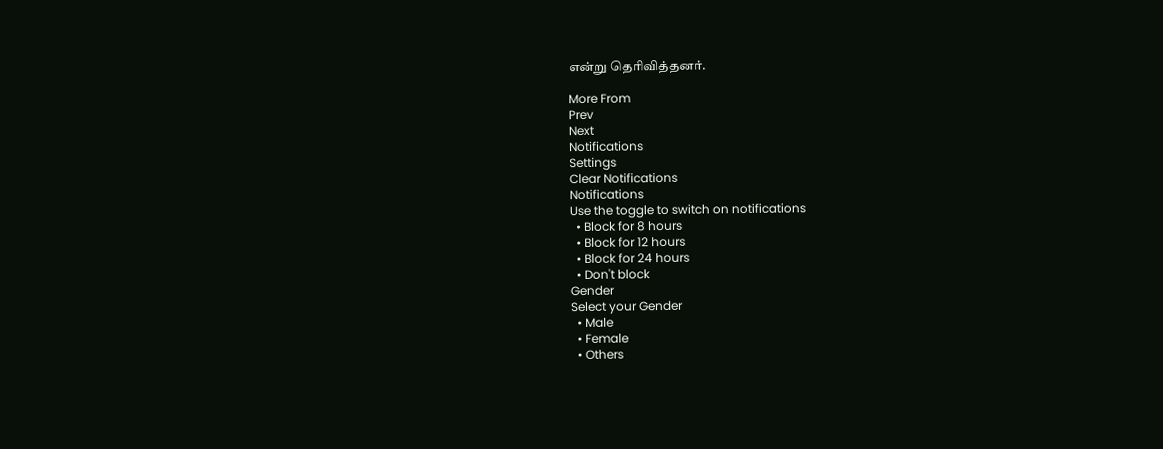என்று தெரிவித்தனர்.

More From
Prev
Next
Notifications
Settings
Clear Notifications
Notifications
Use the toggle to switch on notifications
  • Block for 8 hours
  • Block for 12 hours
  • Block for 24 hours
  • Don't block
Gender
Select your Gender
  • Male
  • Female
  • Others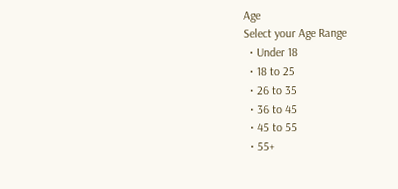Age
Select your Age Range
  • Under 18
  • 18 to 25
  • 26 to 35
  • 36 to 45
  • 45 to 55
  • 55+